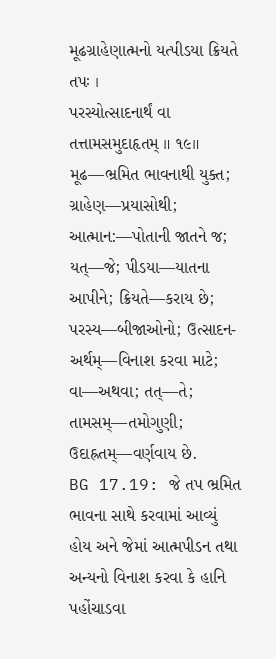મૂઢગ્રાહેણાત્મનો યત્પીડયા ક્રિયતે તપઃ ।
પરસ્યોત્સાદનાર્થં વા તત્તામસમુદાહૃતમ્ ॥ ૧૯॥
મૂઢ—ભ્રમિત ભાવનાથી યુક્ત; ગ્રાહેણ—પ્રયાસોથી; આત્માન:—પોતાની જાતને જ; યત્—જે; પીડયા—યાતના આપીને; ક્રિયતે—કરાય છે; પરસ્ય—બીજાઓનો; ઉત્સાદન-અર્થમ્—વિનાશ કરવા માટે; વા—અથવા; તત્—તે; તામસમ્—તમોગુણી; ઉદાહ્રતમ્—વર્ણવાય છે.
BG 17.19: જે તપ ભ્રમિત ભાવના સાથે કરવામાં આવ્યું હોય અને જેમાં આત્મપીડન તથા અન્યનો વિનાશ કરવા કે હાનિ પહોંચાડવા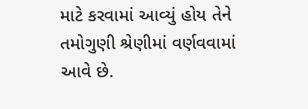માટે કરવામાં આવ્યું હોય તેને તમોગુણી શ્રેણીમાં વર્ણવવામાં આવે છે.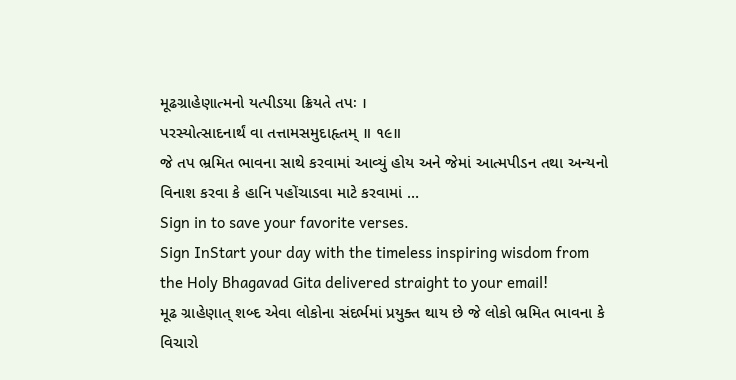મૂઢગ્રાહેણાત્મનો યત્પીડયા ક્રિયતે તપઃ ।
પરસ્યોત્સાદનાર્થં વા તત્તામસમુદાહૃતમ્ ॥ ૧૯॥
જે તપ ભ્રમિત ભાવના સાથે કરવામાં આવ્યું હોય અને જેમાં આત્મપીડન તથા અન્યનો વિનાશ કરવા કે હાનિ પહોંચાડવા માટે કરવામાં …
Sign in to save your favorite verses.
Sign InStart your day with the timeless inspiring wisdom from the Holy Bhagavad Gita delivered straight to your email!
મૂઢ ગ્રાહેણાત્ શબ્દ એવા લોકોના સંદર્ભમાં પ્રયુક્ત થાય છે જે લોકો ભ્રમિત ભાવના કે વિચારો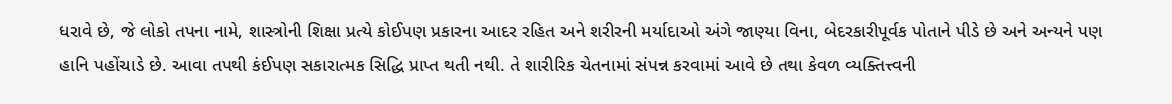ધરાવે છે, જે લોકો તપના નામે, શાસ્ત્રોની શિક્ષા પ્રત્યે કોઈપણ પ્રકારના આદર રહિત અને શરીરની મર્યાદાઓ અંગે જાણ્યા વિના, બેદરકારીપૂર્વક પોતાને પીડે છે અને અન્યને પણ હાનિ પહોંચાડે છે. આવા તપથી કંઈપણ સકારાત્મક સિદ્ધિ પ્રાપ્ત થતી નથી. તે શારીરિક ચેતનામાં સંપન્ન કરવામાં આવે છે તથા કેવળ વ્યક્તિત્ત્વની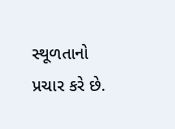સ્થૂળતાનો પ્રચાર કરે છે.